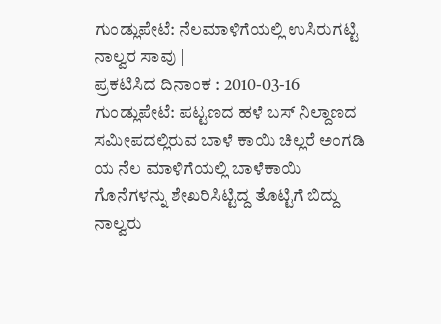ಗುಂಡ್ಲುಪೇಟೆ: ನೆಲಮಾಳಿಗೆಯಲ್ಲಿ ಉಸಿರುಗಟ್ಟಿ ನಾಲ್ವರ ಸಾವು |
ಪ್ರಕಟಿಸಿದ ದಿನಾಂಕ : 2010-03-16
ಗುಂಡ್ಲುಪೇಟೆ: ಪಟ್ಟಣದ ಹಳೆ ಬಸ್ ನಿಲ್ದಾಣದ ಸಮೀಪದಲ್ಲಿರುವ ಬಾಳೆ ಕಾಯಿ ಚಿಲ್ಲರೆ ಅಂಗಡಿ ಯ ನೆಲ ಮಾಳಿಗೆಯಲ್ಲಿ ಬಾಳೆಕಾಯಿ ಗೊನೆಗಳನ್ನು ಶೇಖರಿಸಿಟ್ಟಿದ್ದ ತೊಟ್ಟಿಗೆ ಬಿದ್ದು ನಾಲ್ವರು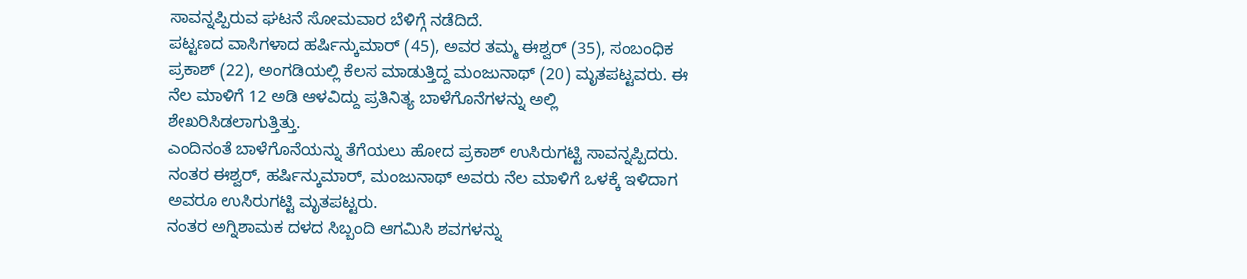ಸಾವನ್ನಪ್ಪಿರುವ ಘಟನೆ ಸೋಮವಾರ ಬೆಳಿಗ್ಗೆ ನಡೆದಿದೆ.
ಪಟ್ಟಣದ ವಾಸಿಗಳಾದ ಹರ್ಷಿನ್ಕುಮಾರ್ (45), ಅವರ ತಮ್ಮ ಈಶ್ವರ್ (35), ಸಂಬಂಧಿಕ ಪ್ರಕಾಶ್ (22), ಅಂಗಡಿಯಲ್ಲಿ ಕೆಲಸ ಮಾಡುತ್ತಿದ್ದ ಮಂಜುನಾಥ್ (20) ಮೃತಪಟ್ಟವರು. ಈ ನೆಲ ಮಾಳಿಗೆ 12 ಅಡಿ ಆಳವಿದ್ದು ಪ್ರತಿನಿತ್ಯ ಬಾಳೆಗೊನೆಗಳನ್ನು ಅಲ್ಲಿ ಶೇಖರಿಸಿಡಲಾಗುತ್ತಿತ್ತು.
ಎಂದಿನಂತೆ ಬಾಳೆಗೊನೆಯನ್ನು ತೆಗೆಯಲು ಹೋದ ಪ್ರಕಾಶ್ ಉಸಿರುಗಟ್ಟಿ ಸಾವನ್ನಪ್ಪಿದರು. ನಂತರ ಈಶ್ವರ್, ಹರ್ಷಿನ್ಕುಮಾರ್, ಮಂಜುನಾಥ್ ಅವರು ನೆಲ ಮಾಳಿಗೆ ಒಳಕ್ಕೆ ಇಳಿದಾಗ ಅವರೂ ಉಸಿರುಗಟ್ಟಿ ಮೃತಪಟ್ಟರು.
ನಂತರ ಅಗ್ನಿಶಾಮಕ ದಳದ ಸಿಬ್ಬಂದಿ ಆಗಮಿಸಿ ಶವಗಳನ್ನು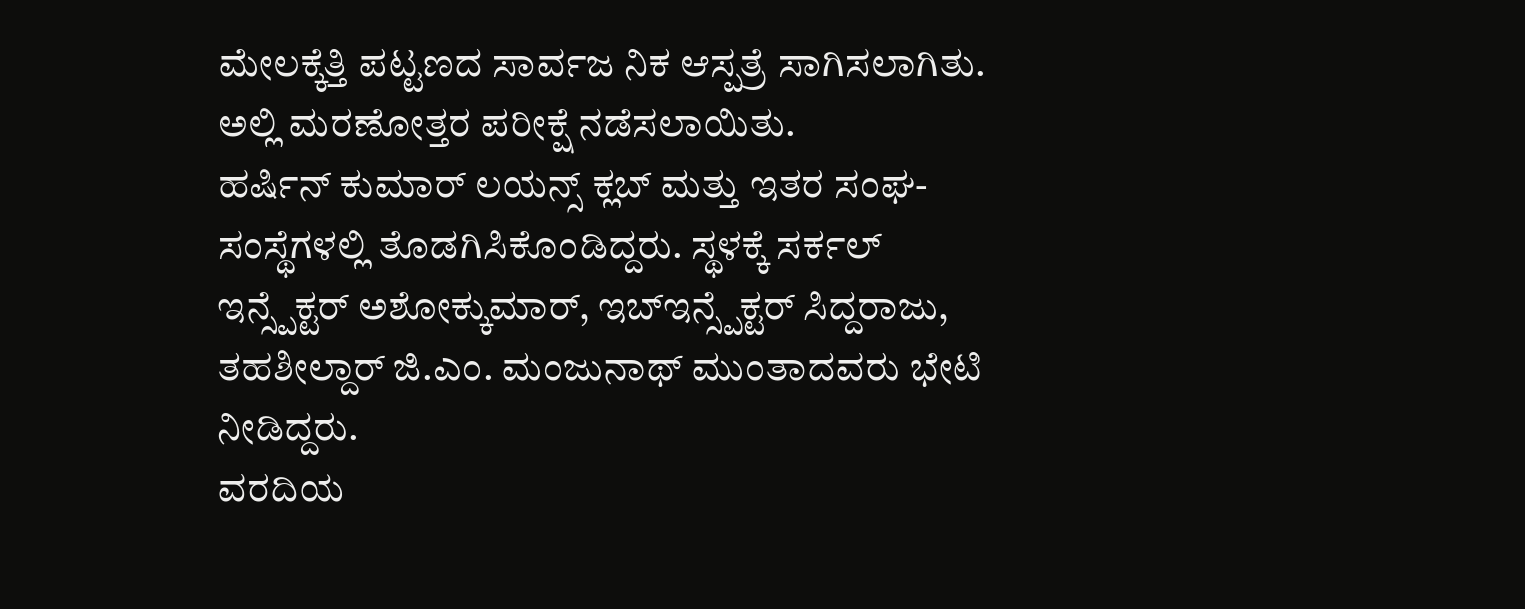ಮೇಲಕ್ಕೆತ್ತಿ ಪಟ್ಟಣದ ಸಾರ್ವಜ ನಿಕ ಆಸ್ಪತ್ರೆ ಸಾಗಿಸಲಾಗಿತು. ಅಲ್ಲಿ ಮರಣೋತ್ತರ ಪರೀಕ್ಷೆ ನಡೆಸಲಾಯಿತು.
ಹರ್ಷಿನ್ ಕುಮಾರ್ ಲಯನ್ಸ್ ಕ್ಲಬ್ ಮತ್ತು ಇತರ ಸಂಘ-ಸಂಸ್ಥೆಗಳಲ್ಲಿ ತೊಡಗಿಸಿಕೊಂಡಿದ್ದರು. ಸ್ಥಳಕ್ಕೆ ಸರ್ಕಲ್ ಇನ್ಸ್ಪೆಕ್ಟರ್ ಅಶೋಕ್ಕುಮಾರ್, ಇಬ್ಇನ್ಸ್ಪೆಕ್ಟರ್ ಸಿದ್ದರಾಜು, ತಹಶೀಲ್ದಾರ್ ಜಿ.ಎಂ. ಮಂಜುನಾಥ್ ಮುಂತಾದವರು ಭೇಟಿ ನೀಡಿದ್ದರು.
ವರದಿಯ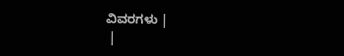ವಿವರಗಳು |
 |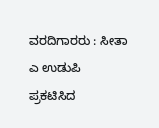ವರದಿಗಾರರು : ಸೀತಾ ಎ ಉಡುಪಿ
ಪ್ರಕಟಿಸಿದ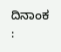ದಿನಾಂಕ :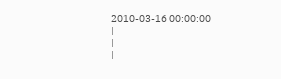2010-03-16 00:00:00
|
|
|